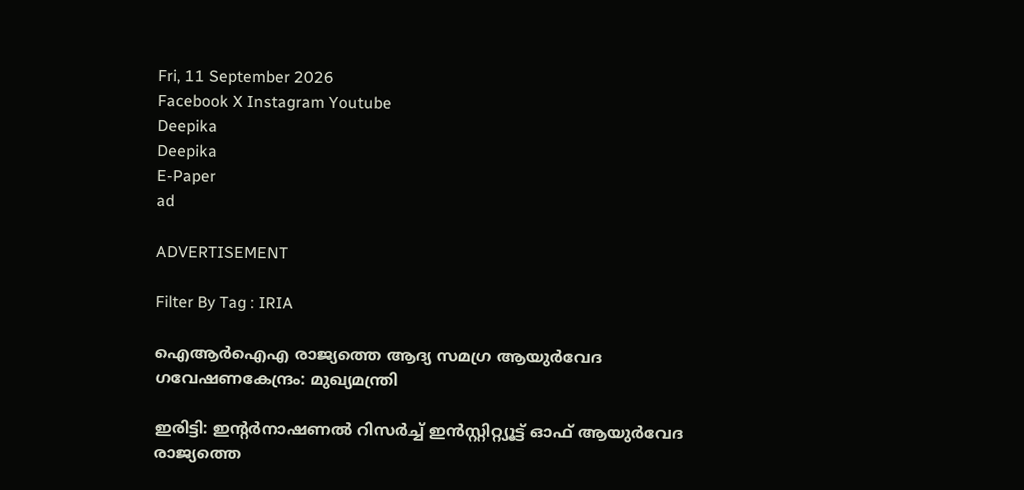Fri, 11 September 2026
Facebook X Instagram Youtube
Deepika
Deepika
E-Paper
ad

ADVERTISEMENT

Filter By Tag : IRIA

ഐആർഐഎ രാജ്യത്തെ ആദ്യ സമഗ്ര ആയുർവേദ ഗവേഷണകേന്ദ്രം: മുഖ്യമന്ത്രി

ഇരിട്ടി: ഇന്‍റർനാഷണൽ റിസർച്ച് ഇൻസ്റ്റിറ്റ്യൂട്ട് ഓഫ് ആയുർവേദ രാജ്യത്തെ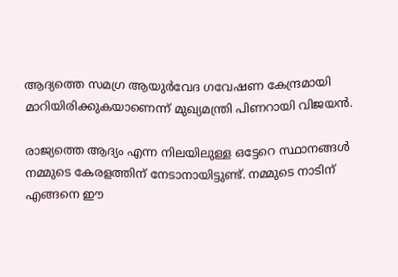ആദ്യത്തെ സമഗ്ര ആയുർവേദ ഗവേഷണ കേന്ദ്രമായി മാറിയിരിക്കുകയാണെന്ന് മുഖ്യമന്ത്രി പിണറായി വിജയൻ.

രാജ്യത്തെ ആദ്യം എന്ന നിലയിലുള്ള ഒട്ടേറെ സ്ഥാനങ്ങൾ നമ്മുടെ കേരളത്തിന് നേടാനായിട്ടുണ്ട്. നമ്മുടെ നാടിന് എങ്ങനെ ഈ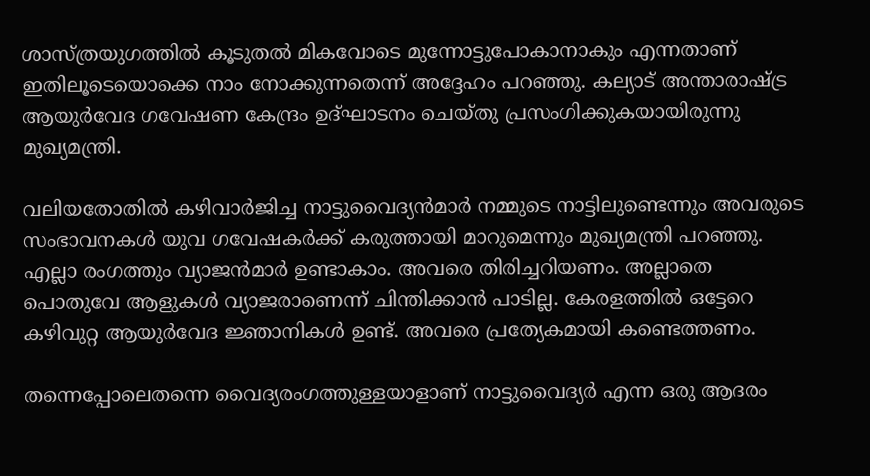ശാസ്ത്രയുഗത്തിൽ കൂടുതൽ മികവോടെ മുന്നോട്ടുപോകാനാകും എന്നതാണ് ഇതിലൂടെയൊക്കെ നാം നോക്കുന്നതെന്ന് അദ്ദേഹം പറഞ്ഞു. കല്യാട് അന്താരാഷ്‌‌ട്ര ആയുർവേദ ഗവേഷണ കേന്ദ്രം ഉദ്ഘാടനം ചെയ്തു പ്രസംഗിക്കുകയായിരുന്നു മുഖ്യമന്ത്രി.

വലിയതോതിൽ കഴിവാർജിച്ച നാട്ടുവൈദ്യൻമാർ നമ്മുടെ നാട്ടിലുണ്ടെന്നും അവരുടെ സംഭാവനകൾ യുവ ഗവേഷകർക്ക് കരുത്തായി മാറുമെന്നും മുഖ്യമന്ത്രി പറഞ്ഞു. എല്ലാ രംഗത്തും വ്യാജൻമാർ ഉണ്ടാകാം. അവരെ തിരിച്ചറിയണം. അല്ലാതെ പൊതുവേ ആളുകൾ വ്യാജരാണെന്ന് ചിന്തിക്കാൻ പാടില്ല. കേരളത്തിൽ ഒട്ടേറെ കഴിവുറ്റ ആയുർവേദ ജ്ഞാനികൾ ഉണ്ട്. അവരെ പ്രത്യേകമായി കണ്ടെത്തണം.

തന്നെപ്പോലെതന്നെ വൈദ്യരംഗത്തുള്ളയാളാണ് നാട്ടുവൈദ്യർ എന്ന ഒരു ആദരം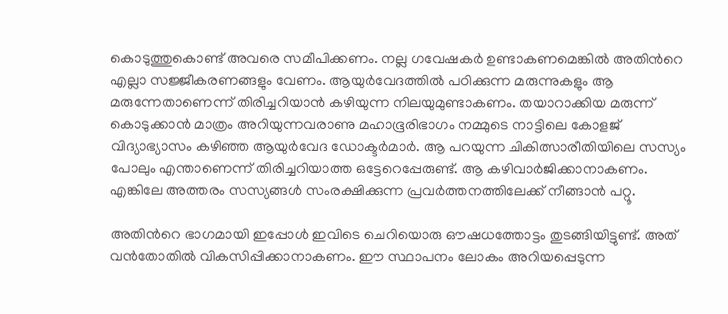കൊടുത്തുകൊണ്ട് അവരെ സമീപിക്കണം. നല്ല ഗവേഷകർ ഉണ്ടാകണമെങ്കിൽ അതിന്‍റെ എല്ലാ സജ്ജീകരണങ്ങളും വേണം. ആയുർവേദത്തിൽ പഠിക്കുന്ന മരുന്നുകളും ആ മരുന്നേതാണെന്ന് തിരിച്ചറിയാൻ കഴിയുന്ന നിലയുമുണ്ടാകണം. തയാറാക്കിയ മരുന്ന് കൊടുക്കാൻ മാത്രം അറിയുന്നവരാണു മഹാഭൂരിഭാഗം നമ്മുടെ നാട്ടിലെ കോളജ് വിദ്യാഭ്യാസം കഴിഞ്ഞ ആയുർവേദ ഡോക്ടർമാർ. ആ പറയുന്ന ചികിത്സാരീതിയിലെ സസ്യം പോലും എന്താണെന്ന് തിരിച്ചറിയാത്ത ഒട്ടേറെപ്പേരുണ്ട്. ആ കഴിവാർജിക്കാനാകണം. എങ്കിലേ അത്തരം സസ്യങ്ങൾ സംരക്ഷിക്കുന്ന പ്രവർത്തനത്തിലേക്ക് നീങ്ങാൻ പറ്റൂ.

അതിന്‍റെ ഭാഗമായി ഇപ്പോൾ ഇവിടെ ചെറിയൊരു ഔഷധത്തോട്ടം തുടങ്ങിയിട്ടുണ്ട്. അത് വൻതോതിൽ വികസിപ്പിക്കാനാകണം. ഈ സ്ഥാപനം ലോകം അറിയപ്പെടുന്ന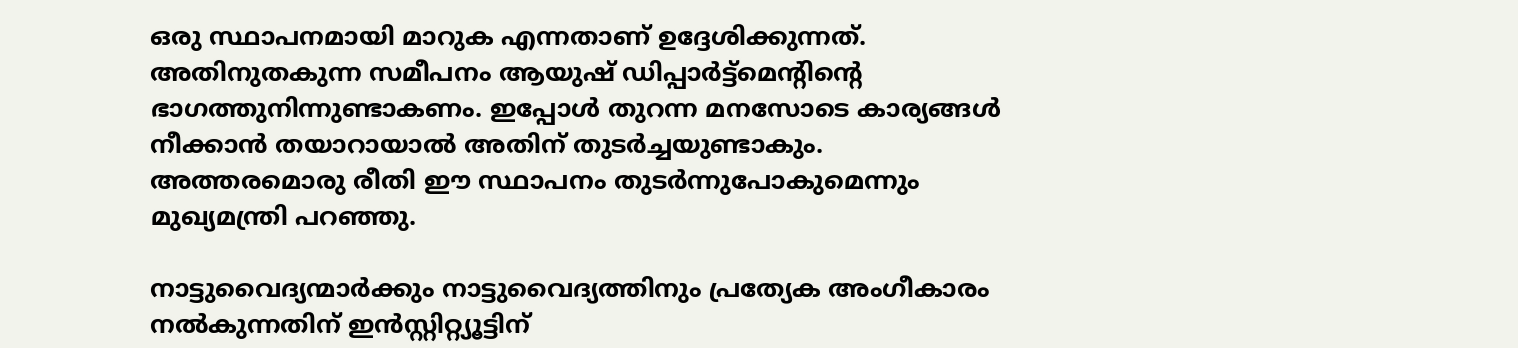ഒരു സ്ഥാപനമായി മാറുക എന്നതാണ് ഉദ്ദേശിക്കുന്നത്. അതിനുതകുന്ന സമീപനം ആയുഷ് ഡിപ്പാർട്ട്മെന്‍റിന്‍റെ ഭാഗത്തുനിന്നുണ്ടാകണം. ഇപ്പോൾ തുറന്ന മനസോടെ കാര്യങ്ങൾ നീക്കാൻ തയാറായാൽ അതിന് തുടർച്ചയുണ്ടാകും. അത്തരമൊരു രീതി ഈ സ്ഥാപനം തുടർന്നുപോകുമെന്നും മുഖ്യമന്ത്രി പറഞ്ഞു.

നാട്ടുവൈദ്യന്മാർക്കും നാട്ടുവൈദ്യത്തിനും പ്രത്യേക അംഗീകാരം നൽകുന്നതിന് ഇൻസ്റ്റിറ്റ്യൂട്ടിന്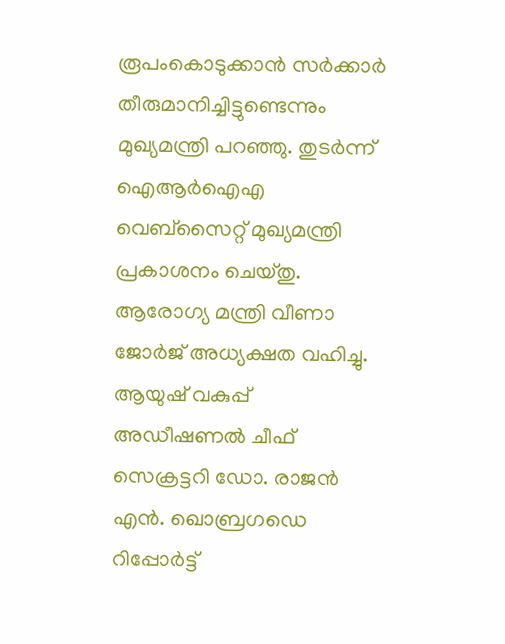രൂപംകൊടുക്കാൻ സർക്കാർ തീരുമാനിച്ചിട്ടുണ്ടെന്നും മുഖ്യമന്ത്രി പറഞ്ഞു. തുടർന്ന് ഐആർഐഎ വെബ്സൈറ്റ് മുഖ്യമന്ത്രി പ്രകാശനം ചെയ്തു.
ആരോഗ്യ മന്ത്രി വീണാ ജോർജ് അധ്യക്ഷത വഹിച്ചു. ആയുഷ് വകുപ്പ് അഡീഷണൽ ചീഫ് സെക്രട്ടറി ഡോ. രാജൻ എൻ. ഖൊബ്രഗഡെ റിപ്പോർട്ട്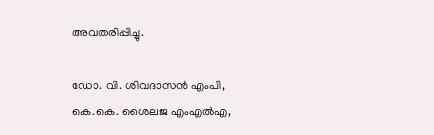അവതരിപ്പിച്ചു.

ഡോ. വി. ശിവദാസൻ എംപി, കെ.കെ. ശൈലജ എംഎൽഎ,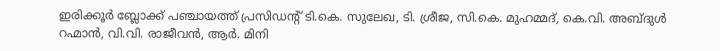ഇരിക്കൂർ ബ്ലോക്ക് പഞ്ചായത്ത് പ്രസിഡന്‍റ് ടി.കെ. സുലേഖ, ടി. ശ്രീജ, സി.കെ. മുഹമ്മദ്, കെ.വി. അബ്ദുൾ റഹ്മാൻ, വി.വി. രാജീവൻ, ആർ. മിനി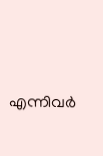എന്നിവർ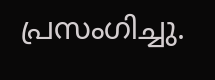പ്രസംഗിച്ചു.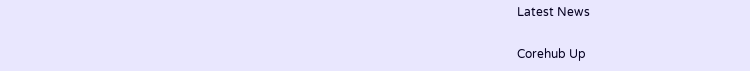Latest News

Corehub Up